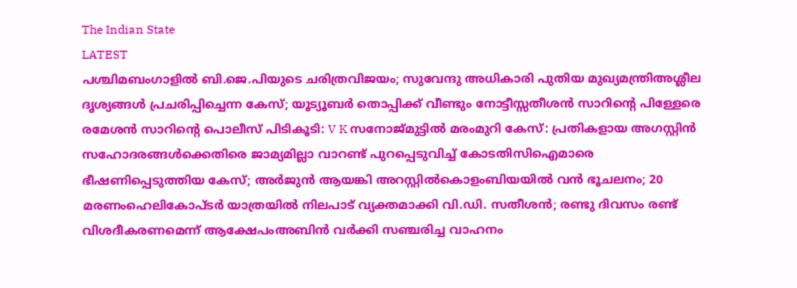The Indian State
LATEST
പശ്ചിമബംഗാളിൽ ബി.ജെ.പിയുടെ ചരിത്രവിജയം; സുവേന്ദു അധികാരി പുതിയ മുഖ്യമന്ത്രിഅശ്ലീല ദൃശ്യങ്ങള്‍ പ്രചരിപ്പിച്ചെന്ന കേസ്; യൂട്യൂബര്‍ തൊപ്പിക്ക് വീണ്ടും നോട്ടീസ്സതീശൻ സാറിന്റെ പിള്ളേരെ രമേശൻ സാറിന്റെ പൊലീസ് പിടികൂടി: V K സനോജ്മുട്ടിൽ മരംമുറി കേസ്: പ്രതികളായ അഗസ്റ്റിൻ സഹോദരങ്ങൾക്കെതിരെ ജാമ്യമില്ലാ വാറണ്ട് പുറപ്പെടുവിച്ച് കോടതിസിഐമാരെ ഭീഷണിപ്പെടുത്തിയ കേസ്; അർജുൻ ആയങ്കി അറസ്റ്റിൽകൊളംബിയയിൽ വൻ ഭൂചലനം; 20 മരണംഹെലികോപ്ടർ യാത്രയിൽ നിലപാട് വ്യക്തമാക്കി വി.ഡി. സതീശൻ; രണ്ടു ദിവസം രണ്ട് വിശദീകരണമെന്ന് ആക്ഷേപംഅബിന്‍ വര്‍ക്കി സഞ്ചരിച്ച വാഹനം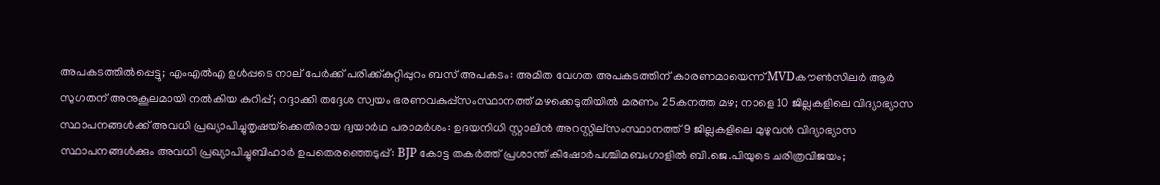അപകടത്തില്‍പ്പെട്ടു; എംഎല്‍എ ഉള്‍പ്പടെ നാല് പേര്‍ക്ക് പരിക്ക്കുറ്റിപ്പുറം ബസ് അപകടം: അമിത വേഗത അപകടത്തിന് കാരണമായെന്ന് MVDകൗൺസിലർ ആർ സുഗതന് അനുകൂലമായി നല്‍കിയ കുറിപ്പ്; റദ്ദാക്കി തദ്ദേശ സ്വയം ഭരണവകുപ്പ്സംസ്ഥാനത്ത് മഴക്കെടുതിയിൽ മരണം 25കനത്ത മഴ; നാളെ 10 ജില്ലകളിലെ വിദ്യാഭ്യാസ സ്ഥാപനങ്ങൾക്ക് അവധി പ്രഖ്യാപിച്ചുതൃഷയ്‌ക്കെതിരായ ദ്വയാര്‍ഥ പരാമര്‍ശം: ഉദയനിധി സ്റ്റാലിന്‍ അറസ്റ്റില്സംസ്ഥാനത്ത് 9 ജില്ലകളിലെ മുഴുവൻ വിദ്യാഭ്യാസ സ്ഥാപനങ്ങൾക്കും അവധി പ്രഖ്യാപിച്ചുബിഹാർ ഉപതെരഞ്ഞെടുപ്പ്: BJP കോട്ട തകര്‍ത്ത് പ്രശാന്ത് കിഷോർപശ്ചിമബംഗാളിൽ ബി.ജെ.പിയുടെ ചരിത്രവിജയം;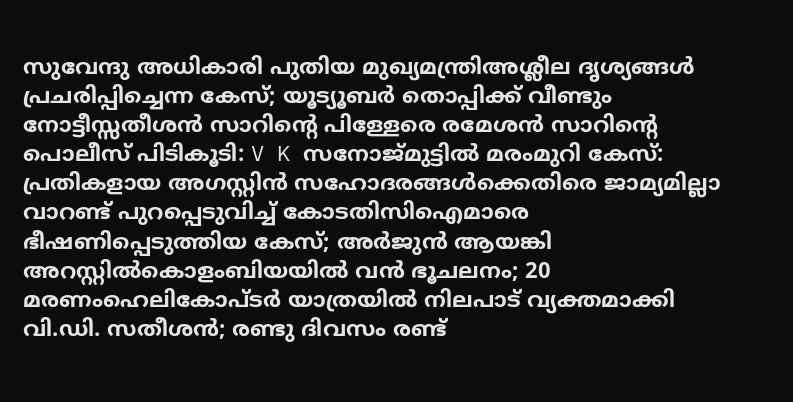സുവേന്ദു അധികാരി പുതിയ മുഖ്യമന്ത്രിഅശ്ലീല ദൃശ്യങ്ങള്‍ പ്രചരിപ്പിച്ചെന്ന കേസ്; യൂട്യൂബര്‍ തൊപ്പിക്ക് വീണ്ടും നോട്ടീസ്സതീശൻ സാറിന്റെ പിള്ളേരെ രമേശൻ സാറിന്റെ പൊലീസ് പിടികൂടി: V K സനോജ്മുട്ടിൽ മരംമുറി കേസ്: പ്രതികളായ അഗസ്റ്റിൻ സഹോദരങ്ങൾക്കെതിരെ ജാമ്യമില്ലാ വാറണ്ട് പുറപ്പെടുവിച്ച് കോടതിസിഐമാരെ ഭീഷണിപ്പെടുത്തിയ കേസ്; അർജുൻ ആയങ്കി അറസ്റ്റിൽകൊളംബിയയിൽ വൻ ഭൂചലനം; 20 മരണംഹെലികോപ്ടർ യാത്രയിൽ നിലപാട് വ്യക്തമാക്കി വി.ഡി. സതീശൻ; രണ്ടു ദിവസം രണ്ട്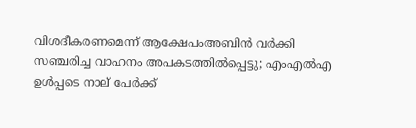വിശദീകരണമെന്ന് ആക്ഷേപംഅബിന്‍ വര്‍ക്കി സഞ്ചരിച്ച വാഹനം അപകടത്തില്‍പ്പെട്ടു; എംഎല്‍എ ഉള്‍പ്പടെ നാല് പേര്‍ക്ക്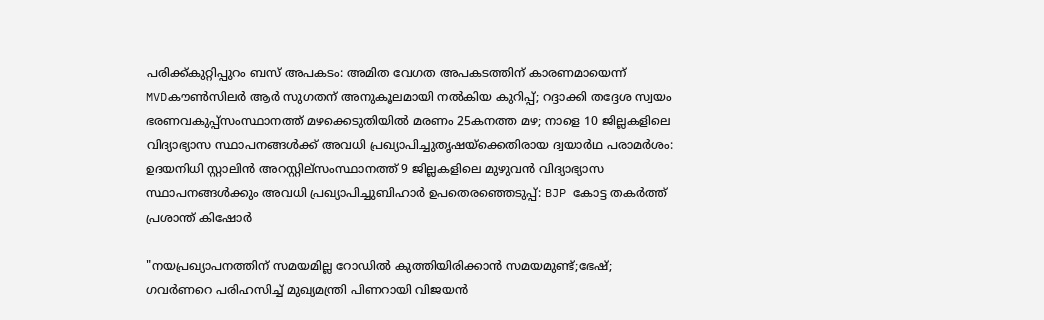പരിക്ക്കുറ്റിപ്പുറം ബസ് അപകടം: അമിത വേഗത അപകടത്തിന് കാരണമായെന്ന് MVDകൗൺസിലർ ആർ സുഗതന് അനുകൂലമായി നല്‍കിയ കുറിപ്പ്; റദ്ദാക്കി തദ്ദേശ സ്വയം ഭരണവകുപ്പ്സംസ്ഥാനത്ത് മഴക്കെടുതിയിൽ മരണം 25കനത്ത മഴ; നാളെ 10 ജില്ലകളിലെ വിദ്യാഭ്യാസ സ്ഥാപനങ്ങൾക്ക് അവധി പ്രഖ്യാപിച്ചുതൃഷയ്‌ക്കെതിരായ ദ്വയാര്‍ഥ പരാമര്‍ശം: ഉദയനിധി സ്റ്റാലിന്‍ അറസ്റ്റില്സംസ്ഥാനത്ത് 9 ജില്ലകളിലെ മുഴുവൻ വിദ്യാഭ്യാസ സ്ഥാപനങ്ങൾക്കും അവധി പ്രഖ്യാപിച്ചുബിഹാർ ഉപതെരഞ്ഞെടുപ്പ്: BJP കോട്ട തകര്‍ത്ത് പ്രശാന്ത് കിഷോർ

"നയപ്രഖ്യാപനത്തിന് സമയമില്ല റോഡില്‍ കുത്തിയിരിക്കാൻ സമയമുണ്ട്;ഭേഷ്; ഗവർണറെ പരിഹസിച്ച് മുഖ്യമന്ത്രി പിണറായി വിജയൻ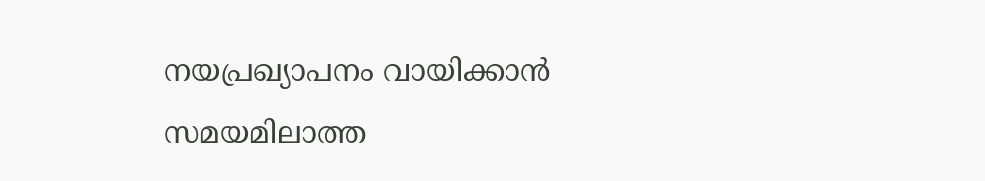നയപ്രഖ്യാപനം വായിക്കാൻ സമയമിലാത്ത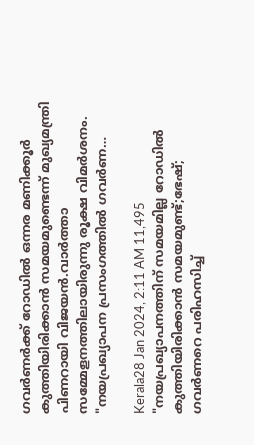ഗവർണർക്ക് റോഡില്‍ ഒന്നര മണിക്കൂർ കുത്തിയിരിക്കാൻ സമയമുണ്ടെന്ന് മുഖ്യമന്ത്രി പിണറായി വിജയൻ.വാർത്താ സമ്മേളനത്തിലായിരുന്നു രൂക്ഷ വിമർശനം. "നയപ്രഖ്യാപന പ്രസംഗത്തില്‍ ഗവർണ…

Kerala28 Jan 2024, 2:11 AM 11,495
"നയപ്രഖ്യാപനത്തിന് സമയമില്ല റോഡില്‍ കുത്തിയിരിക്കാൻ സമയമുണ്ട്;ഭേഷ്; ഗവർണറെ പരിഹസിച്ച്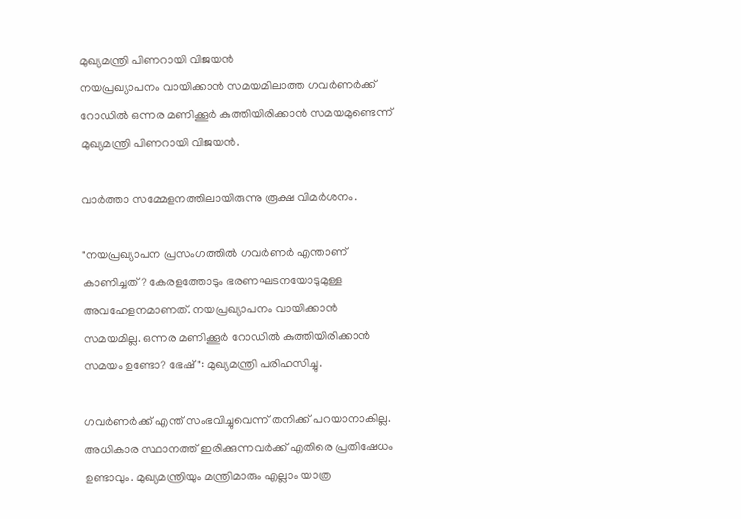മുഖ്യമന്ത്രി പിണറായി വിജയൻ
നയപ്രഖ്യാപനം വായിക്കാൻ സമയമിലാത്ത ഗവർണർക്ക് റോഡില്‍ ഒന്നര മണിക്കൂർ കുത്തിയിരിക്കാൻ സമയമുണ്ടെന്ന് മുഖ്യമന്ത്രി പിണറായി വിജയൻ.

വാർത്താ സമ്മേളനത്തിലായിരുന്നു രൂക്ഷ വിമർശനം.

"നയപ്രഖ്യാപന പ്രസംഗത്തില്‍ ഗവർണർ എന്താണ് കാണിച്ചത്? കേരളത്തോടും ഭരണഘടനയോടുമുള്ള അവഹേളനമാണത്. നയപ്രഖ്യാപനം വായിക്കാൻ സമയമില്ല. ഒന്നര മണിക്കൂർ റോഡില്‍ കുത്തിയിരിക്കാൻ സമയം ഉണ്ടോ? ഭേഷ്": മുഖ്യമന്ത്രി പരിഹസിച്ചു.

ഗവർണർക്ക് എന്ത് സംഭവിച്ചുവെന്ന് തനിക്ക് പറയാനാകില്ല. അധികാര സ്ഥാനത്ത് ഇരിക്കുന്നവർക്ക് എതിരെ പ്രതിഷേധം ഉണ്ടാവും. മുഖ്യമന്ത്രിയും മന്ത്രിമാരും എല്ലാം യാത്ര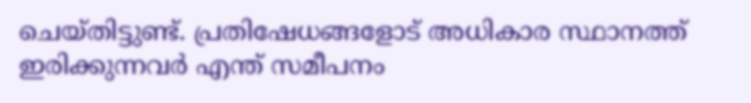ചെയ്തിട്ടുണ്ട്. പ്രതിഷേധങ്ങളോട് അധികാര സ്ഥാനത്ത് ഇരിക്കുന്നവർ എന്ത് സമീപനം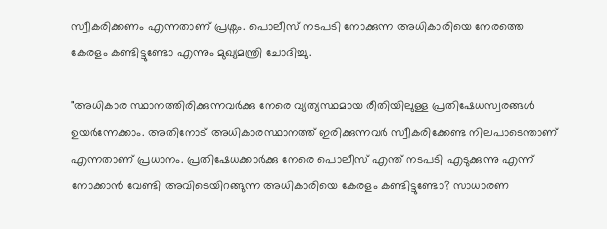സ്വീകരിക്കണം എന്നതാണ് പ്രശ്നം. പൊലീസ് നടപടി നോക്കുന്ന അധികാരിയെ നേരത്തെ കേരളം കണ്ടിട്ടുണ്ടോ എന്നും മുഖ്യമന്ത്രി ചോദിച്ചു.

"അധികാര സ്ഥാനത്തിരിക്കുന്നവർക്കു നേരെ വ്യത്യസ്ഥമായ രീതിയിലുള്ള പ്രതിഷേധസ്വരങ്ങള്‍ ഉയർന്നേക്കാം. അതിനോട് അധികാരസ്ഥാനത്ത് ഇരിക്കുന്നവർ സ്വീകരിക്കേണ്ട നിലപാടെന്താണ് എന്നതാണ് പ്രധാനം. പ്രതിഷേധക്കാർക്കു നേരെ പൊലീസ് എന്ത് നടപടി എടുക്കുന്നു എന്ന് നോക്കാൻ വേണ്ടി അവിടെയിറങ്ങുന്ന അധികാരിയെ കേരളം കണ്ടിട്ടുണ്ടോ? സാധാരണ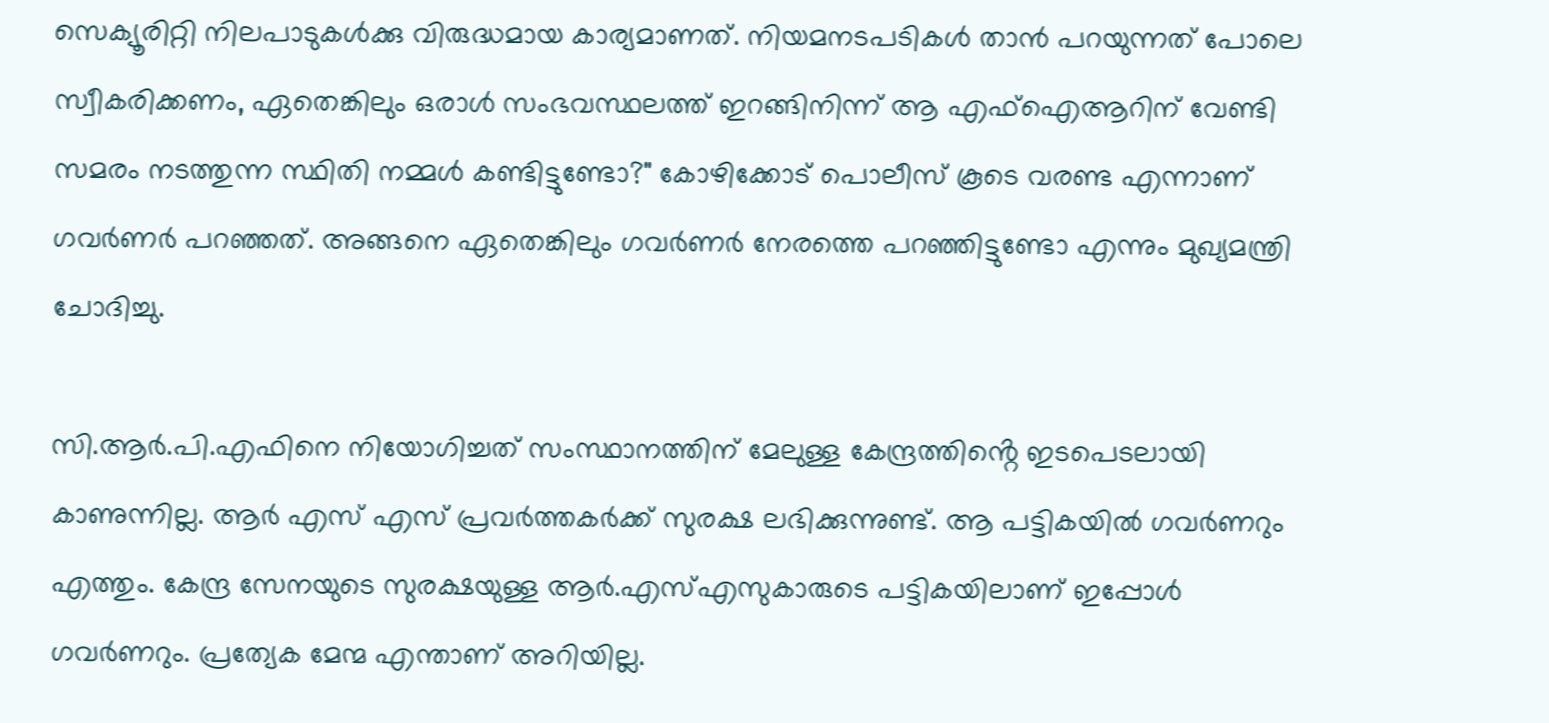സെക്യൂരിറ്റി നിലപാടുകള്‍ക്കു വിരുദ്ധമായ കാര്യമാണത്. നിയമനടപടികള്‍ താൻ പറയുന്നത് പോലെ സ്വീകരിക്കണം, ഏതെങ്കിലും ഒരാള്‍ സംഭവസ്ഥലത്ത് ഇറങ്ങിനിന്ന് ആ എഫ്‌ഐആറിന് വേണ്ടി സമരം നടത്തുന്ന സ്ഥിതി നമ്മള്‍ കണ്ടിട്ടുണ്ടോ?" കോഴിക്കോട് പൊലീസ് കൂടെ വരണ്ട എന്നാണ് ഗവർണർ പറഞ്ഞത്. അങ്ങനെ ഏതെങ്കിലും ഗവർണർ നേരത്തെ പറഞ്ഞിട്ടുണ്ടോ എന്നും മുഖ്യമന്ത്രി ചോദിച്ചു.

സി.ആർ.പി.എഫിനെ നിയോഗിച്ചത് സംസ്ഥാനത്തിന് മേലുള്ള കേന്ദ്രത്തിൻ്റെ ഇടപെടലായി കാണുന്നില്ല. ആർ എസ് എസ് പ്രവർത്തകർക്ക് സുരക്ഷ ലഭിക്കുന്നുണ്ട്. ആ പട്ടികയില്‍ ഗവർണറും എത്തും. കേന്ദ്ര സേനയുടെ സുരക്ഷയുള്ള ആർ.എസ്‌എസുകാരുടെ പട്ടികയിലാണ് ഇപ്പോള്‍ ഗവർണറും. പ്രത്യേക മേന്മ എന്താണ് അറിയില്ല.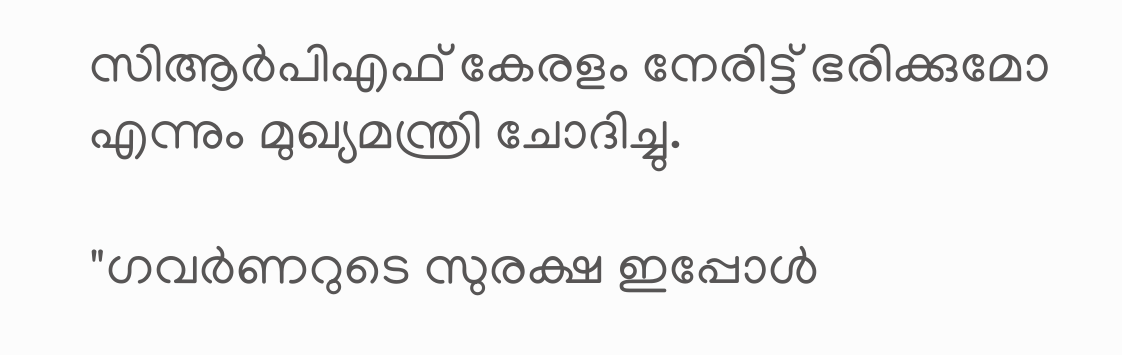സിആർപിഎഫ് കേരളം നേരിട്ട് ഭരിക്കുമോ എന്നും മുഖ്യമന്ത്രി ചോദിച്ചു.

"ഗവർണറുടെ സുരക്ഷ ഇപ്പോള്‍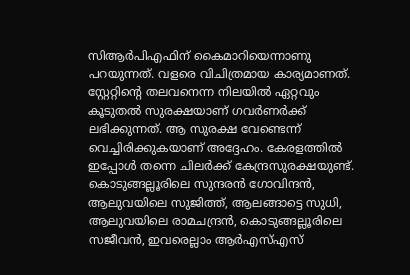സിആർപിഎഫിന് കൈമാറിയെന്നാണു പറയുന്നത്. വളരെ വിചിത്രമായ കാര്യമാണത്. സ്റ്റേറ്റിന്റെ തലവനെന്ന നിലയില്‍ ഏറ്റവും കൂടുതല്‍ സുരക്ഷയാണ് ഗവർണർക്ക് ലഭിക്കുന്നത്. ആ സുരക്ഷ വേണ്ടെന്ന് വെച്ചിരിക്കുകയാണ് അദ്ദേഹം. കേരളത്തില്‍ ഇപ്പോള്‍ തന്നെ ചിലർക്ക് കേന്ദ്രസുരക്ഷയുണ്ട്. കൊടുങ്ങല്ലൂരിലെ സുന്ദരൻ ഗോവിന്ദൻ, ആലുവയിലെ സുജിത്ത്, ആലങ്ങാട്ടെ സുധി, ആലുവയിലെ രാമചന്ദ്രൻ, കൊടുങ്ങല്ലൂരിലെ സജീവൻ, ഇവരെല്ലാം ആർഎസ്‌എസ്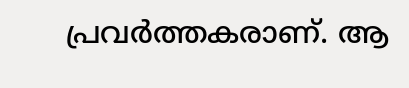പ്രവർത്തകരാണ്. ആ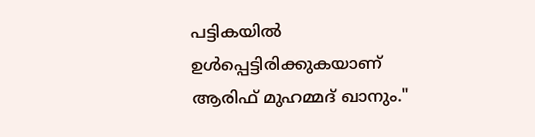പട്ടികയില്‍ ഉള്‍പ്പെട്ടിരിക്കുകയാണ് ആരിഫ് മുഹമ്മദ് ഖാനും."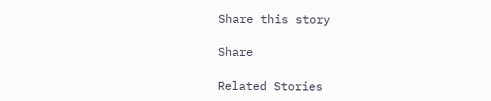Share this story

Share

Related Stories